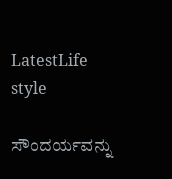LatestLife style

ಸೌಂದರ್ಯವನ್ನು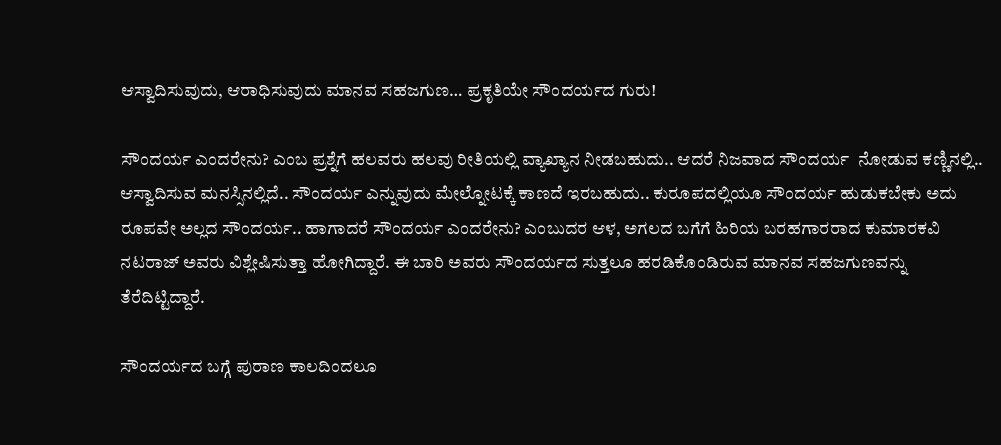ಆಸ್ವಾದಿಸುವುದು, ಆರಾಧಿಸುವುದು ಮಾನವ ಸಹಜಗುಣ… ಪ್ರಕೃತಿಯೇ ಸೌಂದರ್ಯದ ಗುರು!

ಸೌಂದರ್ಯ ಎಂದರೇನು? ಎಂಬ ಪ್ರಶ್ನೆಗೆ ಹಲವರು ಹಲವು ರೀತಿಯಲ್ಲಿ ವ್ಯಾಖ್ಯಾನ ನೀಡಬಹುದು.. ಆದರೆ ನಿಜವಾದ ಸೌಂದರ್ಯ  ನೋಡುವ ಕಣ್ಣಿನಲ್ಲಿ.. ಆಸ್ವಾದಿಸುವ ಮನಸ್ಸಿನಲ್ಲಿದೆ.. ಸೌಂದರ್ಯ ಎನ್ನುವುದು ಮೇಲ್ನೋಟಕ್ಕೆ ಕಾಣದೆ ಇರಬಹುದು.. ಕುರೂಪದಲ್ಲಿಯೂ ಸೌಂದರ್ಯ ಹುಡುಕಬೇಕು ಅದು ರೂಪವೇ ಅಲ್ಲದ ಸೌಂದರ್ಯ.. ಹಾಗಾದರೆ ಸೌಂದರ್ಯ ಎಂದರೇನು? ಎಂಬುದರ ಆಳ, ಅಗಲದ ಬಗೆಗೆ ಹಿರಿಯ ಬರಹಗಾರರಾದ ಕುಮಾರಕವಿ ನಟರಾಜ್ ಅವರು ವಿಶ್ಲೇಷಿಸುತ್ತಾ ಹೋಗಿದ್ದಾರೆ. ಈ ಬಾರಿ ಅವರು ಸೌಂದರ್ಯದ ಸುತ್ತಲೂ ಹರಡಿಕೊಂಡಿರುವ ಮಾನವ ಸಹಜಗುಣವನ್ನು ತೆರೆದಿಟ್ಟಿದ್ದಾರೆ.

ಸೌಂದರ್ಯದ ಬಗ್ಗೆ ಪುರಾಣ ಕಾಲದಿಂದಲೂ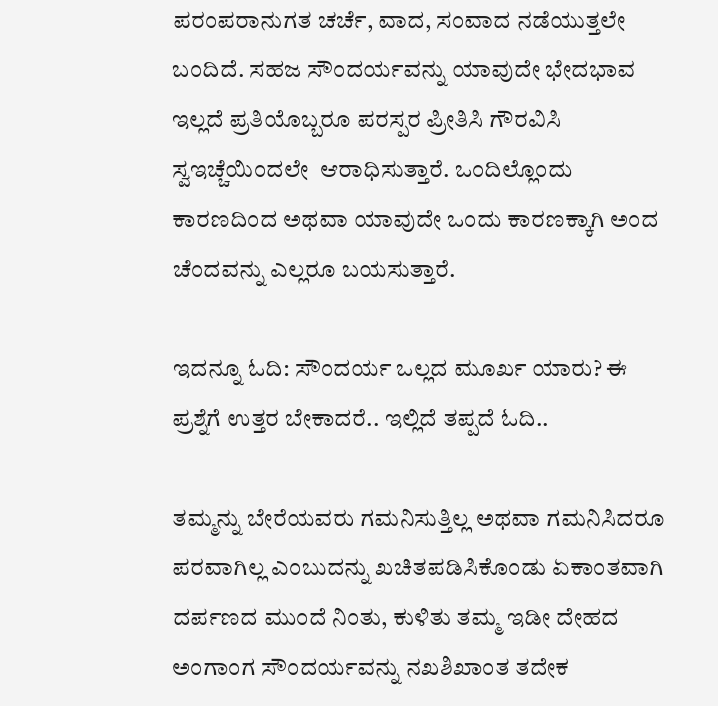ಪರಂಪರಾನುಗತ ಚರ್ಚೆ, ವಾದ, ಸಂವಾದ ನಡೆಯುತ್ತಲೇ ಬಂದಿದೆ. ಸಹಜ ಸೌಂದರ್ಯವನ್ನು ಯಾವುದೇ ಭೇದಭಾವ ಇಲ್ಲದೆ ಪ್ರತಿಯೊಬ್ಬರೂ ಪರಸ್ಪರ ಪ್ರೀತಿಸಿ ಗೌರವಿಸಿ ಸ್ವಇಚ್ಚೆಯಿಂದಲೇ  ಆರಾಧಿಸುತ್ತಾರೆ. ಒಂದಿಲ್ಲೊಂದು ಕಾರಣದಿಂದ ಅಥವಾ ಯಾವುದೇ ಒಂದು ಕಾರಣಕ್ಕಾಗಿ ಅಂದ ಚೆಂದವನ್ನು ಎಲ್ಲರೂ ಬಯಸುತ್ತಾರೆ.

ಇದನ್ನೂ ಓದಿ: ಸೌಂದರ್ಯ ಒಲ್ಲದ ಮೂರ್ಖ ಯಾರು? ಈ ಪ್ರಶ್ನೆಗೆ ಉತ್ತರ ಬೇಕಾದರೆ.. ಇಲ್ಲಿದೆ ತಪ್ಪದೆ ಓದಿ..

ತಮ್ಮನ್ನು ಬೇರೆಯವರು ಗಮನಿಸುತ್ತಿಲ್ಲ ಅಥವಾ ಗಮನಿಸಿದರೂ ಪರವಾಗಿಲ್ಲ ಎಂಬುದನ್ನು ಖಚಿತಪಡಿಸಿಕೊಂಡು ಏಕಾಂತವಾಗಿ ದರ್ಪಣದ ಮುಂದೆ ನಿಂತು, ಕುಳಿತು ತಮ್ಮ ಇಡೀ ದೇಹದ ಅಂಗಾಂಗ ಸೌಂದರ್ಯವನ್ನು ನಖಶಿಖಾಂತ ತದೇಕ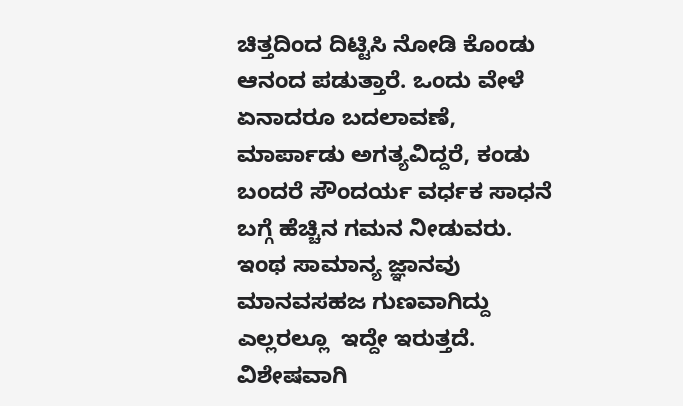ಚಿತ್ತದಿಂದ ದಿಟ್ಟಿಸಿ ನೋಡಿ ಕೊಂಡು ಆನಂದ ಪಡುತ್ತಾರೆ. ಒಂದು ವೇಳೆ ಏನಾದರೂ ಬದಲಾವಣೆ, ಮಾರ್ಪಾಡು ಅಗತ್ಯವಿದ್ದರೆ, ಕಂಡು ಬಂದರೆ ಸೌಂದರ್ಯ ವರ್ಧಕ ಸಾಧನೆ ಬಗ್ಗೆ ಹೆಚ್ಚಿನ ಗಮನ ನೀಡುವರು. ಇಂಥ ಸಾಮಾನ್ಯ ಜ್ಞಾನವು ಮಾನವಸಹಜ ಗುಣವಾಗಿದ್ದು ಎಲ್ಲರಲ್ಲೂ  ಇದ್ದೇ ಇರುತ್ತದೆ. ವಿಶೇಷವಾಗಿ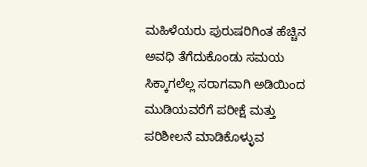ಮಹಿಳೆಯರು ಪುರುಷರಿಗಿಂತ ಹೆಚ್ಚಿನ ಅವಧಿ ತೆಗೆದುಕೊಂಡು ಸಮಯ ಸಿಕ್ಕಾಗಲೆಲ್ಲ ಸರಾಗವಾಗಿ ಅಡಿಯಿಂದ ಮುಡಿಯವರೆಗೆ ಪರೀಕ್ಷೆ ಮತ್ತು ಪರಿಶೀಲನೆ ಮಾಡಿಕೊಳ್ಳುವ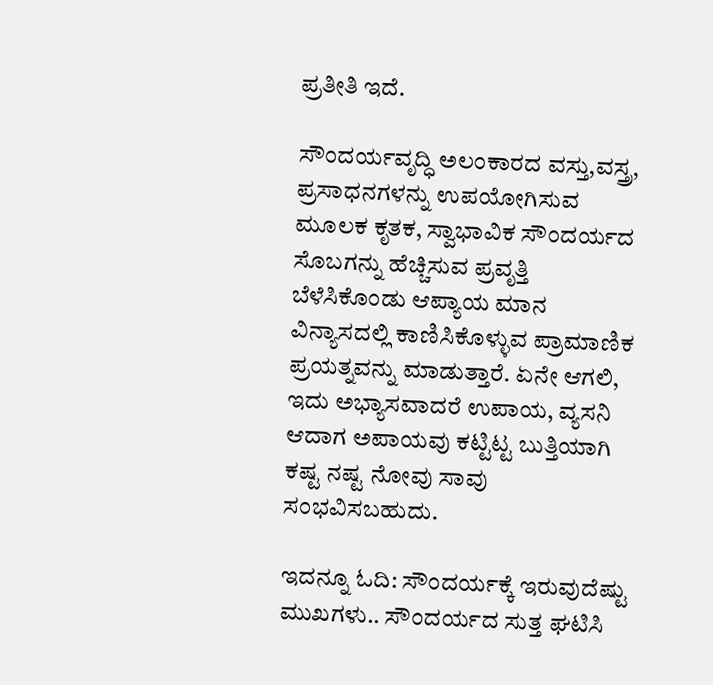ಪ್ರತೀತಿ ಇದೆ.

ಸೌಂದರ್ಯವೃದ್ಧಿ ಅಲಂಕಾರದ ವಸ್ತು,ವಸ್ತ್ರ, ಪ್ರಸಾಧನಗಳನ್ನು ಉಪಯೋಗಿಸುವ ಮೂಲಕ ಕೃತಕ, ಸ್ವಾಭಾವಿಕ ಸೌಂದರ್ಯದ ಸೊಬಗನ್ನು ಹೆಚ್ಚಿಸುವ ಪ್ರವೃತ್ತಿ ಬೆಳೆಸಿಕೊಂಡು ಆಪ್ಯಾಯ ಮಾನ ವಿನ್ಯಾಸದಲ್ಲಿ ಕಾಣಿಸಿಕೊಳ್ಳುವ ಪ್ರಾಮಾಣಿಕ ಪ್ರಯತ್ನವನ್ನು ಮಾಡುತ್ತಾರೆ. ಏನೇ ಆಗಲಿ, ಇದು ಅಭ್ಯಾಸವಾದರೆ ಉಪಾಯ, ವ್ಯಸನಿ ಆದಾಗ ಅಪಾಯವು ಕಟ್ಟಿಟ್ಟ ಬುತ್ತಿಯಾಗಿ ಕಷ್ಟ ನಷ್ಟ ನೋವು ಸಾವು ಸಂಭವಿಸಬಹುದು.

ಇದನ್ನೂ ಓದಿ: ಸೌಂದರ್ಯಕ್ಕೆ ಇರುವುದೆಷ್ಟು ಮುಖಗಳು.. ಸೌಂದರ್ಯದ ಸುತ್ತ ಘಟಿಸಿ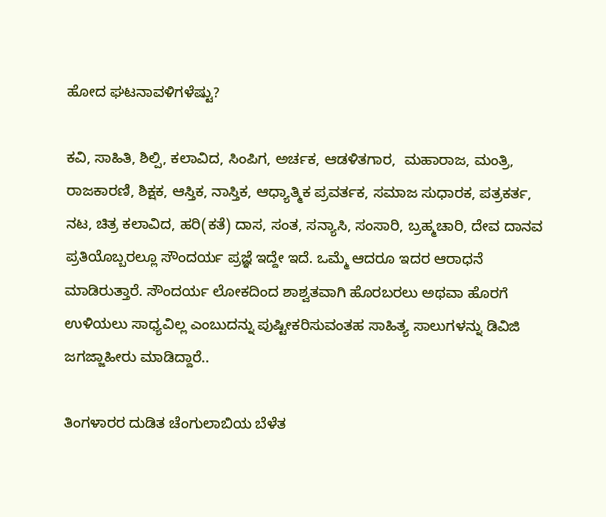ಹೋದ ಘಟನಾವಳಿಗಳೆಷ್ಟು?

ಕವಿ, ಸಾಹಿತಿ, ಶಿಲ್ಪಿ, ಕಲಾವಿದ, ಸಿಂಪಿಗ, ಅರ್ಚಕ, ಆಡಳಿತಗಾರ,  ಮಹಾರಾಜ, ಮಂತ್ರಿ, ರಾಜಕಾರಣಿ, ಶಿಕ್ಷಕ, ಆಸ್ತಿಕ, ನಾಸ್ತಿಕ, ಆಧ್ಯಾತ್ಮಿಕ ಪ್ರವರ್ತಕ, ಸಮಾಜ ಸುಧಾರಕ, ಪತ್ರಕರ್ತ, ನಟ, ಚಿತ್ರ ಕಲಾವಿದ, ಹರಿ(ಕತೆ) ದಾಸ, ಸಂತ, ಸನ್ಯಾಸಿ, ಸಂಸಾರಿ, ಬ್ರಹ್ಮಚಾರಿ, ದೇವ ದಾನವ ಪ್ರತಿಯೊಬ್ಬರಲ್ಲೂ ಸೌಂದರ್ಯ ಪ್ರಜ್ಞೆ ಇದ್ದೇ ಇದೆ. ಒಮ್ಮೆ ಆದರೂ ಇದರ ಆರಾಧನೆ ಮಾಡಿರುತ್ತಾರೆ. ಸೌಂದರ್ಯ ಲೋಕದಿಂದ ಶಾಶ್ವತವಾಗಿ ಹೊರಬರಲು ಅಥವಾ ಹೊರಗೆ  ಉಳಿಯಲು ಸಾಧ್ಯವಿಲ್ಲ ಎಂಬುದನ್ನು ಪುಷ್ಟೀಕರಿಸುವಂತಹ ಸಾಹಿತ್ಯ ಸಾಲುಗಳನ್ನು ಡಿವಿಜಿ ಜಗಜ್ಜಾಹೀರು ಮಾಡಿದ್ದಾರೆ..

ತಿಂಗಳಾರರ ದುಡಿತ ಚೆಂಗುಲಾಬಿಯ ಬೆಳೆತ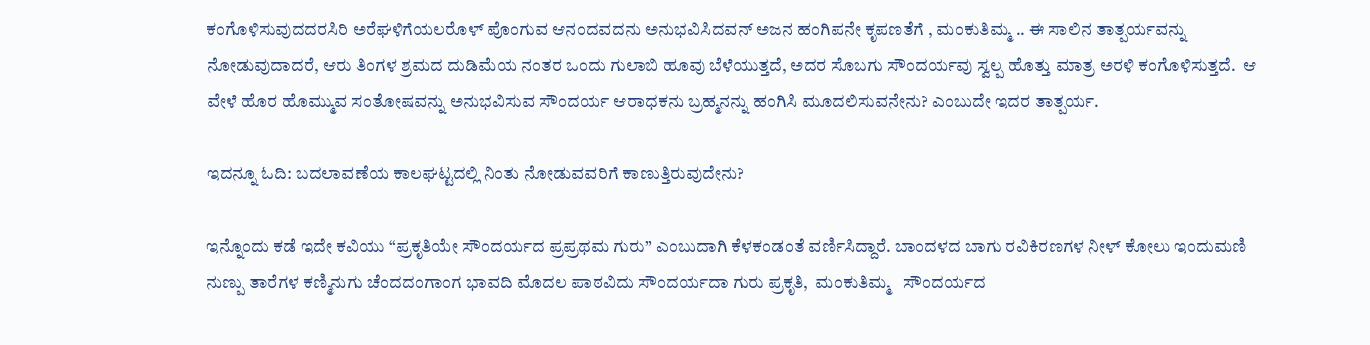ಕಂಗೊಳಿಸುವುದದರಸಿರಿ ಅರೆಘಳಿಗೆಯಲರೊಳ್ ಪೊಂಗುವ ಆನಂದವದನು ಅನುಭವಿಸಿದವನ್ ಅಜನ ಹಂಗಿಪನೇ ಕೃಪಣತೆಗೆ , ಮಂಕುತಿಮ್ಮ .. ಈ ಸಾಲಿನ ತಾತ್ಪರ್ಯವನ್ನು ನೋಡುವುದಾದರೆ, ಆರು ತಿಂಗಳ ಶ್ರಮದ ದುಡಿಮೆಯ ನಂತರ ಒಂದು ಗುಲಾಬಿ ಹೂವು ಬೆಳೆಯುತ್ತದೆ, ಅದರ ಸೊಬಗು ಸೌಂದರ್ಯವು ಸ್ವಲ್ಪ ಹೊತ್ತು ಮಾತ್ರ ಅರಳಿ ಕಂಗೊಳಿಸುತ್ತದೆ.  ಆ ವೇಳೆ ಹೊರ ಹೊಮ್ಮುವ ಸಂತೋಷವನ್ನು ಅನುಭವಿಸುವ ಸೌಂದರ್ಯ ಆರಾಧಕನು ಬ್ರಹ್ಮನನ್ನು ಹಂಗಿಸಿ ಮೂದಲಿಸುವನೇನು? ಎಂಬುದೇ ಇದರ ತಾತ್ಪರ್ಯ.

ಇದನ್ನೂ ಓದಿ: ಬದಲಾವಣೆಯ ಕಾಲಘಟ್ಟದಲ್ಲಿ ನಿಂತು ನೋಡುವವರಿಗೆ ಕಾಣುತ್ತಿರುವುದೇನು?

ಇನ್ನೊಂದು ಕಡೆ ಇದೇ ಕವಿಯು “ಪ್ರಕೃತಿಯೇ ಸೌಂದರ್ಯದ ಪ್ರಪ್ರಥಮ ಗುರು” ಎಂಬುದಾಗಿ ಕೆಳಕಂಡಂತೆ ವರ್ಣಿಸಿದ್ದಾರೆ. ಬಾಂದಳದ ಬಾಗು ರವಿಕಿರಣಗಳ ನೀಳ್ ಕೋಲು ಇಂದುಮಣಿ ನುಣ್ಪು ತಾರೆಗಳ ಕಣ್ಮಿನುಗು ಚೆಂದದಂಗಾಂಗ ಭಾವದಿ ಮೊದಲ ಪಾಠವಿದು ಸೌಂದರ್ಯದಾ ಗುರು ಪ್ರಕೃತಿ,  ಮಂಕುತಿಮ್ಮ   ಸೌಂದರ್ಯದ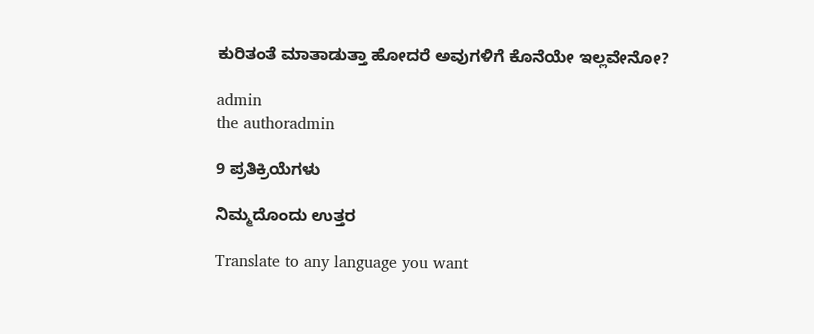ಕುರಿತಂತೆ ಮಾತಾಡುತ್ತಾ ಹೋದರೆ ಅವುಗಳಿಗೆ ಕೊನೆಯೇ ಇಲ್ಲವೇನೋ?

admin
the authoradmin

9 ಪ್ರತಿಕ್ರಿಯೆಗಳು

ನಿಮ್ಮದೊಂದು ಉತ್ತರ

Translate to any language you want